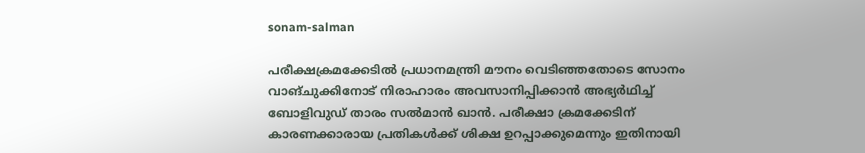sonam-salman

പരീക്ഷക്രമക്കേടില്‍ പ്രധാനമന്ത്രി മൗനം വെടിഞ്ഞതോടെ സോനം വാങ്ചുക്കിനോട് നിരാഹാരം അവസാനിപ്പിക്കാന്‍ അഭ്യര്‍ഥിച്ച് ബോളിവുഡ് താരം സല്‍മാന്‍ ഖാന്‍. പരീക്ഷാ ക്രമക്കേടിന് കാരണക്കാരായ പ്രതികള്‍ക്ക് ശിക്ഷ ഉറപ്പാക്കുമെന്നും ഇതിനായി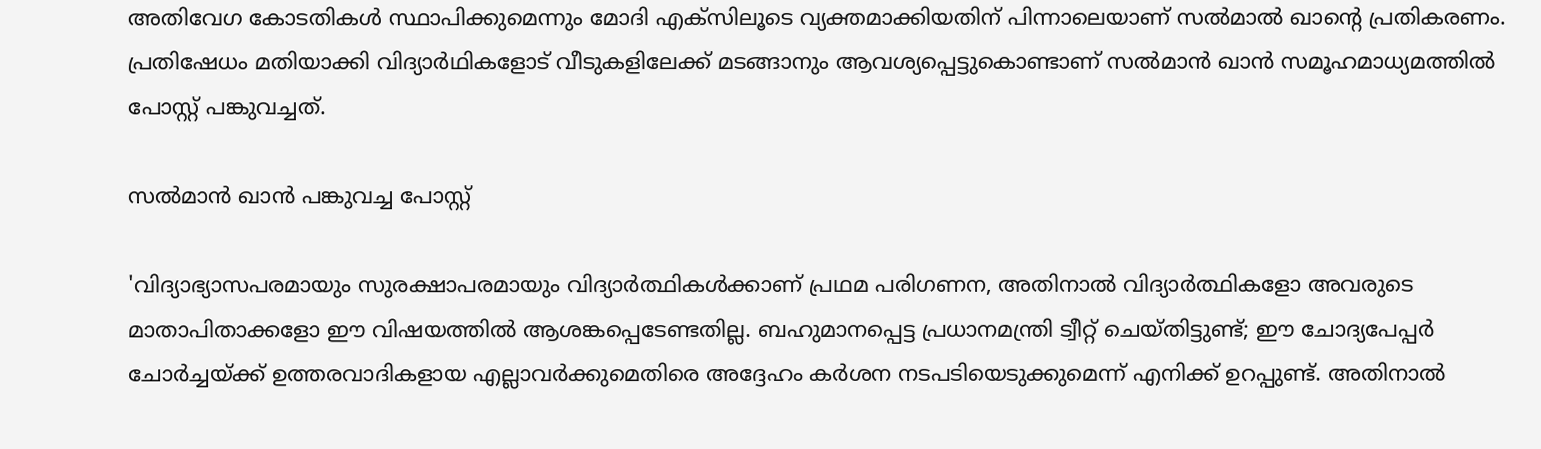അതിവേഗ കോടതികള്‍ സ്ഥാപിക്കുമെന്നും മോദി എക്സിലൂടെ വ്യക്തമാക്കിയതിന് പിന്നാലെയാണ് സല്‍മാല്‍ ഖാന്‍റെ പ്രതികരണം. പ്രതിഷേധം മതിയാക്കി വിദ്യാര്‍ഥികളോട് വീടുകളിലേക്ക് മടങ്ങാനും ആവശ്യപ്പെട്ടുകൊണ്ടാണ് സല്‍മാന്‍ ഖാന്‍ സമൂഹമാധ്യമത്തില്‍ പോസ്റ്റ് പങ്കുവച്ചത്.

സല്‍മാന്‍ ഖാന്‍ പങ്കുവച്ച പോസ്റ്റ്

'വിദ്യാഭ്യാസപരമായും സുരക്ഷാപരമായും വിദ്യാർത്ഥികൾക്കാണ് പ്രഥമ പരിഗണന, അതിനാൽ വിദ്യാർത്ഥികളോ അവരുടെ മാതാപിതാക്കളോ ഈ വിഷയത്തില്‍ ആശങ്കപ്പെടേണ്ടതില്ല. ബഹുമാനപ്പെട്ട പ്രധാനമന്ത്രി ട്വീറ്റ് ചെയ്തിട്ടുണ്ട്; ഈ ചോദ്യപേപ്പർ ചോർച്ചയ്ക്ക് ഉത്തരവാദികളായ എല്ലാവർക്കുമെതിരെ അദ്ദേഹം കർശന നടപടിയെടുക്കുമെന്ന് എനിക്ക് ഉറപ്പുണ്ട്. അതിനാൽ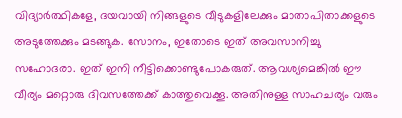വിദ്യാർത്ഥികളേ, ദയവായി നിങ്ങളുടെ വീടുകളിലേക്കും മാതാപിതാക്കളുടെ അടുത്തേക്കും മടങ്ങുക. സോനം, ഇതോടെ ഇത് അവസാനിച്ചു സഹോദരാ. ഇത് ഇനി നീട്ടിക്കൊണ്ടുപോകരുത്. ആവശ്യമെങ്കിൽ ഈ വീര്യം മറ്റൊരു ദിവസത്തേക്ക് കാത്തുവെക്കൂ. അതിനുള്ള സാഹചര്യം വരും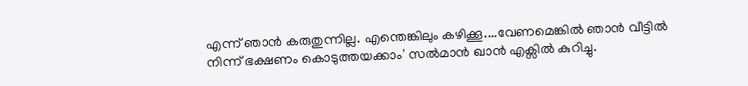എന്ന് ഞാൻ കരുതുന്നില്ല. എന്തെങ്കിലും കഴിക്കൂ....വേണമെങ്കിൽ ഞാൻ വീട്ടിൽ നിന്ന് ഭക്ഷണം കൊടുത്തയക്കാം' സല്‍മാന്‍ ഖാന്‍ എക്സില്‍ കുറിച്ചു.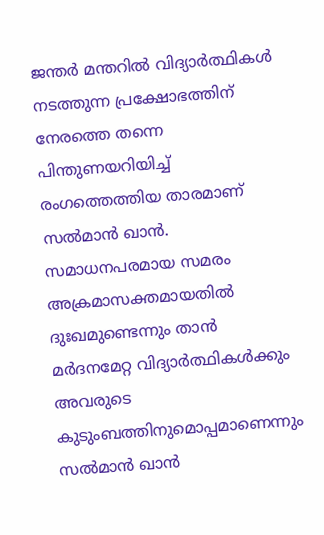ജന്തർ മന്തറിൽ വിദ്യാർത്ഥികൾ നടത്തുന്ന പ്രക്ഷോഭത്തിന് നേരത്തെ തന്നെ പിന്തുണയറിയിച്ച് രംഗത്തെത്തിയ താരമാണ് സല്‍മാന്‍ ഖാന്‍. സമാധനപരമായ സമരം അക്രമാസക്തമായതിൽ ദുഃഖമുണ്ടെന്നും താൻ മർദനമേറ്റ വിദ്യാർത്ഥികൾക്കും അവരുടെ കുടുംബത്തിനുമൊപ്പമാണെന്നും സൽമാൻ ഖാൻ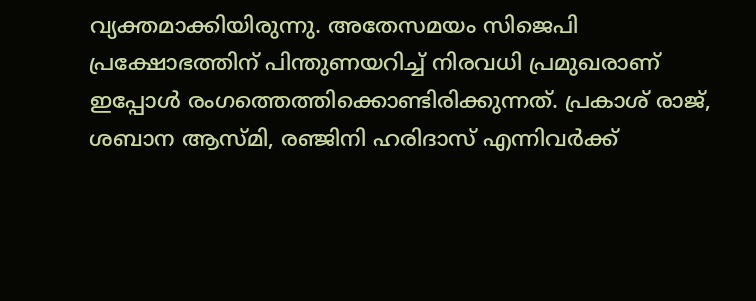വ്യക്തമാക്കിയിരുന്നു. അതേസമയം സിജെപി പ്രക്ഷോഭത്തിന് പിന്തുണയറിച്ച് നിരവധി പ്രമുഖരാണ് ഇപ്പോള്‍ രംഗത്തെത്തിക്കൊണ്ടിരിക്കുന്നത്. പ്രകാശ് രാജ്, ശബാന ആസ്മി, രഞ്ജിനി ഹരിദാസ് എന്നിവര്‍ക്ക്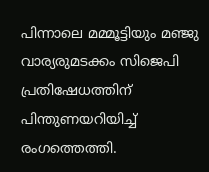പിന്നാലെ മമ്മൂട്ടിയും മഞ്ജു വാര്യരുമടക്കം സിജെപി പ്രതിഷേധത്തിന് പിന്തുണയറിയിച്ച് രംഗത്തെത്തി.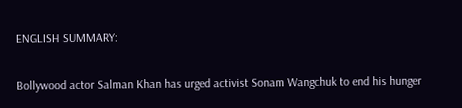ENGLISH SUMMARY:

Bollywood actor Salman Khan has urged activist Sonam Wangchuk to end his hunger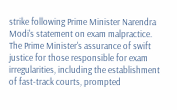strike following Prime Minister Narendra Modi's statement on exam malpractice. The Prime Minister's assurance of swift justice for those responsible for exam irregularities, including the establishment of fast-track courts, prompted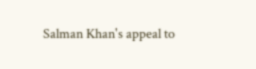Salman Khan's appeal to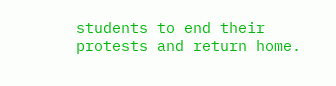students to end their protests and return home.